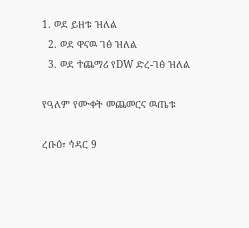1. ወደ ይዘቱ ዝለል
  2. ወደ ዋናዉ ገፅ ዝለል
  3. ወደ ተጨማሪ የDW ድረ-ገፅ ዝለል

የዓለም የሙቀት መጨመርና ዉጤቱ

ረቡዕ፣ ኅዳር 9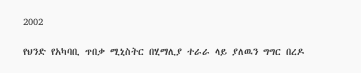2002

የህንድ የአካባቢ ጥበቃ ሚኒስትር በሂማሊያ ተራራ ላይ ያለዉን ግግር በረዶ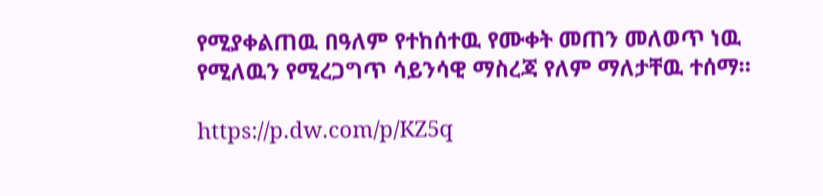የሚያቀልጠዉ በዓለም የተከሰተዉ የሙቀት መጠን መለወጥ ነዉ የሚለዉን የሚረጋግጥ ሳይንሳዊ ማስረጃ የለም ማለታቸዉ ተሰማ።

https://p.dw.com/p/KZ5q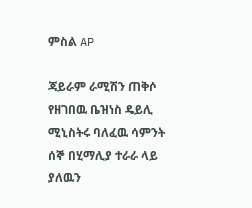ምስል AP

ጃይራም ራሚሽን ጠቅሶ የዘገበዉ ቤዝነስ ዴይሊ ሚኒስትሩ ባለፈዉ ሳምንት ሰኞ በሂማሊያ ተራራ ላይ ያለዉን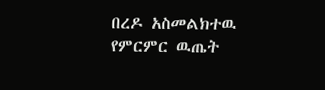በረዶ አስመልክተዉ የምርምር ዉጤት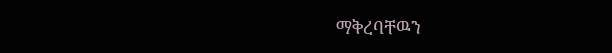ማቅረባቸዉን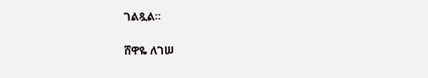ገልጿል።

ሸዋዬ ለገሠ